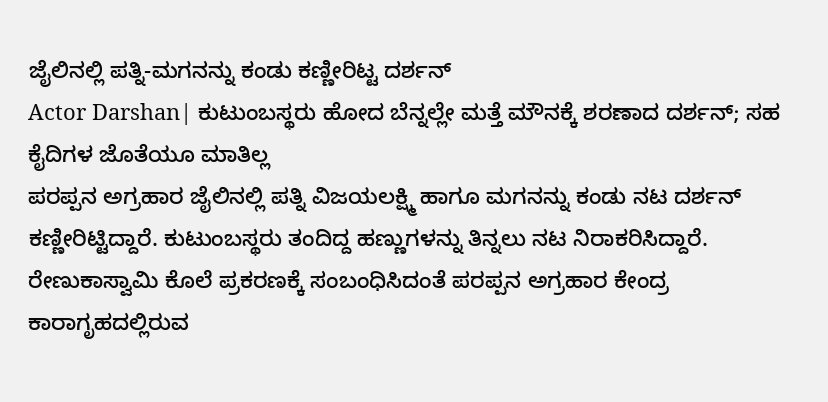ಜೈಲಿನಲ್ಲಿ ಪತ್ನಿ-ಮಗನನ್ನು ಕಂಡು ಕಣ್ಣೀರಿಟ್ಟ ದರ್ಶನ್
Actor Darshan| ಕುಟುಂಬಸ್ಥರು ಹೋದ ಬೆನ್ನಲ್ಲೇ ಮತ್ತೆ ಮೌನಕ್ಕೆ ಶರಣಾದ ದರ್ಶನ್; ಸಹ ಕೈದಿಗಳ ಜೊತೆಯೂ ಮಾತಿಲ್ಲ
ಪರಪ್ಪನ ಅಗ್ರಹಾರ ಜೈಲಿನಲ್ಲಿ ಪತ್ನಿ ವಿಜಯಲಕ್ಷ್ಮಿ ಹಾಗೂ ಮಗನನ್ನು ಕಂಡು ನಟ ದರ್ಶನ್ ಕಣ್ಣೀರಿಟ್ಟಿದ್ದಾರೆ. ಕುಟುಂಬಸ್ಥರು ತಂದಿದ್ದ ಹಣ್ಣುಗಳನ್ನು ತಿನ್ನಲು ನಟ ನಿರಾಕರಿಸಿದ್ದಾರೆ.
ರೇಣುಕಾಸ್ವಾಮಿ ಕೊಲೆ ಪ್ರಕರಣಕ್ಕೆ ಸಂಬಂಧಿಸಿದಂತೆ ಪರಪ್ಪನ ಅಗ್ರಹಾರ ಕೇಂದ್ರ ಕಾರಾಗೃಹದಲ್ಲಿರುವ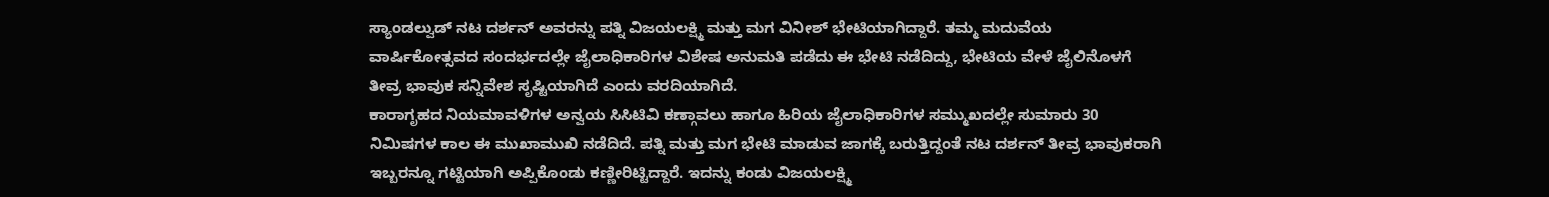ಸ್ಯಾಂಡಲ್ವುಡ್ ನಟ ದರ್ಶನ್ ಅವರನ್ನು ಪತ್ನಿ ವಿಜಯಲಕ್ಷ್ಮಿ ಮತ್ತು ಮಗ ವಿನೀಶ್ ಭೇಟಿಯಾಗಿದ್ದಾರೆ. ತಮ್ಮ ಮದುವೆಯ ವಾರ್ಷಿಕೋತ್ಸವದ ಸಂದರ್ಭದಲ್ಲೇ ಜೈಲಾಧಿಕಾರಿಗಳ ವಿಶೇಷ ಅನುಮತಿ ಪಡೆದು ಈ ಭೇಟಿ ನಡೆದಿದ್ದು, ಭೇಟಿಯ ವೇಳೆ ಜೈಲಿನೊಳಗೆ ತೀವ್ರ ಭಾವುಕ ಸನ್ನಿವೇಶ ಸೃಷ್ಟಿಯಾಗಿದೆ ಎಂದು ವರದಿಯಾಗಿದೆ.
ಕಾರಾಗೃಹದ ನಿಯಮಾವಳಿಗಳ ಅನ್ವಯ ಸಿಸಿಟಿವಿ ಕಣ್ಗಾವಲು ಹಾಗೂ ಹಿರಿಯ ಜೈಲಾಧಿಕಾರಿಗಳ ಸಮ್ಮುಖದಲ್ಲೇ ಸುಮಾರು 30 ನಿಮಿಷಗಳ ಕಾಲ ಈ ಮುಖಾಮುಖಿ ನಡೆದಿದೆ. ಪತ್ನಿ ಮತ್ತು ಮಗ ಭೇಟಿ ಮಾಡುವ ಜಾಗಕ್ಕೆ ಬರುತ್ತಿದ್ದಂತೆ ನಟ ದರ್ಶನ್ ತೀವ್ರ ಭಾವುಕರಾಗಿ ಇಬ್ಬರನ್ನೂ ಗಟ್ಟಿಯಾಗಿ ಅಪ್ಪಿಕೊಂಡು ಕಣ್ಣೀರಿಟ್ಟಿದ್ದಾರೆ. ಇದನ್ನು ಕಂಡು ವಿಜಯಲಕ್ಷ್ಮಿ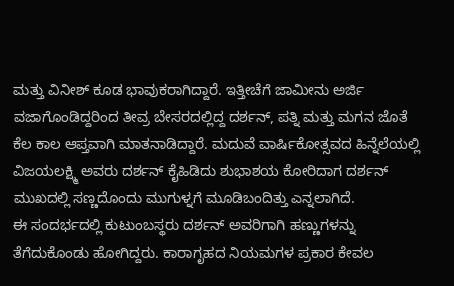ಮತ್ತು ವಿನೀಶ್ ಕೂಡ ಭಾವುಕರಾಗಿದ್ದಾರೆ. ಇತ್ತೀಚೆಗೆ ಜಾಮೀನು ಅರ್ಜಿ ವಜಾಗೊಂಡಿದ್ದರಿಂದ ತೀವ್ರ ಬೇಸರದಲ್ಲಿದ್ದ ದರ್ಶನ್, ಪತ್ನಿ ಮತ್ತು ಮಗನ ಜೊತೆ ಕೆಲ ಕಾಲ ಆಪ್ತವಾಗಿ ಮಾತನಾಡಿದ್ದಾರೆ. ಮದುವೆ ವಾರ್ಷಿಕೋತ್ಸವದ ಹಿನ್ನೆಲೆಯಲ್ಲಿ ವಿಜಯಲಕ್ಷ್ಮಿ ಅವರು ದರ್ಶನ್ ಕೈಹಿಡಿದು ಶುಭಾಶಯ ಕೋರಿದಾಗ ದರ್ಶನ್ ಮುಖದಲ್ಲಿ ಸಣ್ಣದೊಂದು ಮುಗುಳ್ನಗೆ ಮೂಡಿಬಂದಿತ್ತು ಎನ್ನಲಾಗಿದೆ.
ಈ ಸಂದರ್ಭದಲ್ಲಿ ಕುಟುಂಬಸ್ಥರು ದರ್ಶನ್ ಅವರಿಗಾಗಿ ಹಣ್ಣುಗಳನ್ನು ತೆಗೆದುಕೊಂಡು ಹೋಗಿದ್ದರು. ಕಾರಾಗೃಹದ ನಿಯಮಗಳ ಪ್ರಕಾರ ಕೇವಲ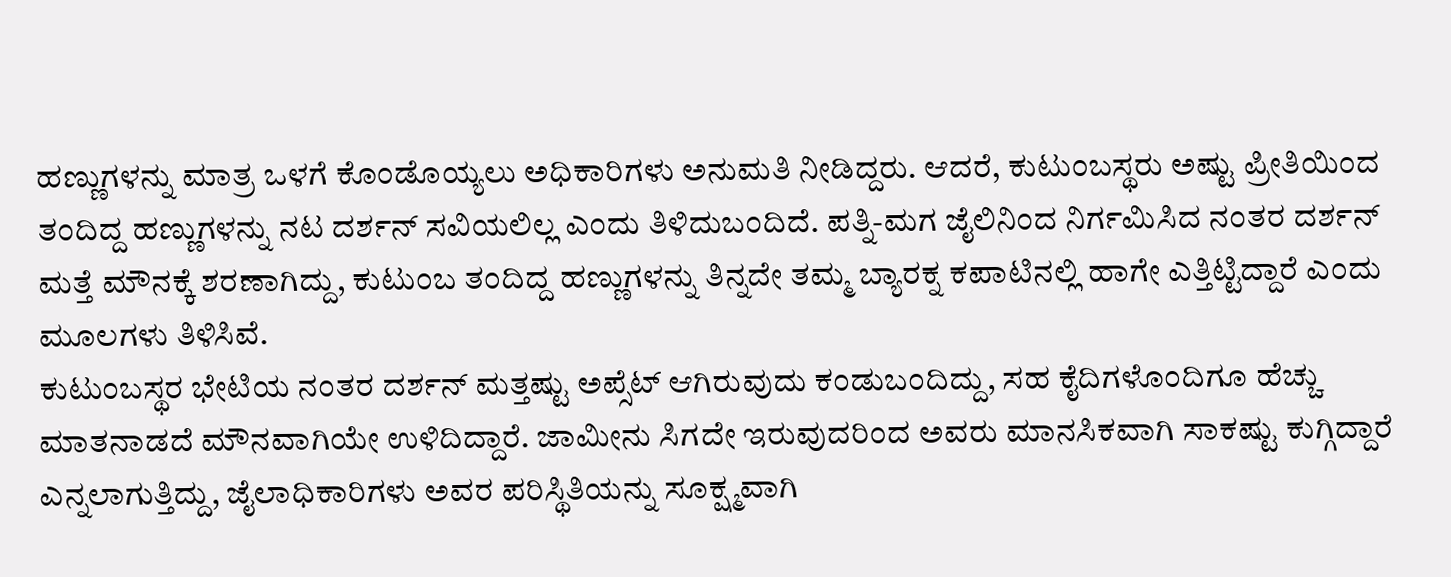ಹಣ್ಣುಗಳನ್ನು ಮಾತ್ರ ಒಳಗೆ ಕೊಂಡೊಯ್ಯಲು ಅಧಿಕಾರಿಗಳು ಅನುಮತಿ ನೀಡಿದ್ದರು. ಆದರೆ, ಕುಟುಂಬಸ್ಥರು ಅಷ್ಟು ಪ್ರೀತಿಯಿಂದ ತಂದಿದ್ದ ಹಣ್ಣುಗಳನ್ನು ನಟ ದರ್ಶನ್ ಸವಿಯಲಿಲ್ಲ ಎಂದು ತಿಳಿದುಬಂದಿದೆ. ಪತ್ನಿ-ಮಗ ಜೈಲಿನಿಂದ ನಿರ್ಗಮಿಸಿದ ನಂತರ ದರ್ಶನ್ ಮತ್ತೆ ಮೌನಕ್ಕೆ ಶರಣಾಗಿದ್ದು, ಕುಟುಂಬ ತಂದಿದ್ದ ಹಣ್ಣುಗಳನ್ನು ತಿನ್ನದೇ ತಮ್ಮ ಬ್ಯಾರಕ್ನ ಕಪಾಟಿನಲ್ಲಿ ಹಾಗೇ ಎತ್ತಿಟ್ಟಿದ್ದಾರೆ ಎಂದು ಮೂಲಗಳು ತಿಳಿಸಿವೆ.
ಕುಟುಂಬಸ್ಥರ ಭೇಟಿಯ ನಂತರ ದರ್ಶನ್ ಮತ್ತಷ್ಟು ಅಪ್ಸೆಟ್ ಆಗಿರುವುದು ಕಂಡುಬಂದಿದ್ದು, ಸಹ ಕೈದಿಗಳೊಂದಿಗೂ ಹೆಚ್ಚು ಮಾತನಾಡದೆ ಮೌನವಾಗಿಯೇ ಉಳಿದಿದ್ದಾರೆ. ಜಾಮೀನು ಸಿಗದೇ ಇರುವುದರಿಂದ ಅವರು ಮಾನಸಿಕವಾಗಿ ಸಾಕಷ್ಟು ಕುಗ್ಗಿದ್ದಾರೆ ಎನ್ನಲಾಗುತ್ತಿದ್ದು, ಜೈಲಾಧಿಕಾರಿಗಳು ಅವರ ಪರಿಸ್ಥಿತಿಯನ್ನು ಸೂಕ್ಷ್ಮವಾಗಿ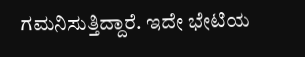ಗಮನಿಸುತ್ತಿದ್ದಾರೆ. ಇದೇ ಭೇಟಿಯ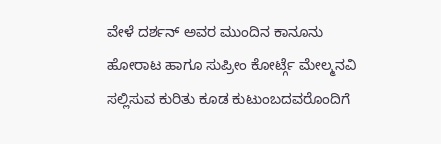ವೇಳೆ ದರ್ಶನ್ ಅವರ ಮುಂದಿನ ಕಾನೂನು ಹೋರಾಟ ಹಾಗೂ ಸುಪ್ರೀಂ ಕೋರ್ಟ್ಗೆ ಮೇಲ್ಮನವಿ ಸಲ್ಲಿಸುವ ಕುರಿತು ಕೂಡ ಕುಟುಂಬದವರೊಂದಿಗೆ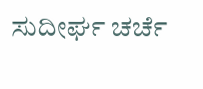ಸುದೀರ್ಘ ಚರ್ಚೆ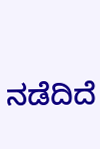ನಡೆದಿದೆ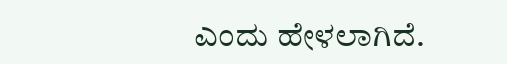ಎಂದು ಹೇಳಲಾಗಿದೆ.